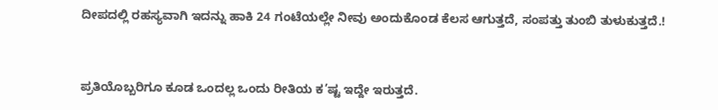ದೀಪದಲ್ಲಿ ರಹಸ್ಯವಾಗಿ ಇದನ್ನು ಹಾಕಿ 24 ಗಂಟೆಯಲ್ಲೇ ನೀವು ಅಂದುಕೊಂಡ ಕೆಲಸ ಆಗುತ್ತದೆ, ಸಂಪತ್ತು ತುಂಬಿ ತುಳುಕುತ್ತದೆ.!



ಪ್ರತಿಯೊಬ್ಬರಿಗೂ ಕೂಡ ಒಂದಲ್ಲ ಒಂದು ರೀತಿಯ ಕ’ಷ್ಟ ಇದ್ದೇ ಇರುತ್ತದೆ.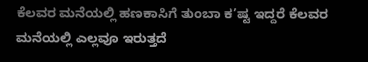ಕೆಲವರ ಮನೆಯಲ್ಲಿ ಹಣಕಾಸಿಗೆ ತುಂಬಾ ಕ’ಷ್ಟ ಇದ್ದರೆ ಕೆಲವರ ಮನೆಯಲ್ಲಿ ಎಲ್ಲವೂ ಇರುತ್ತದೆ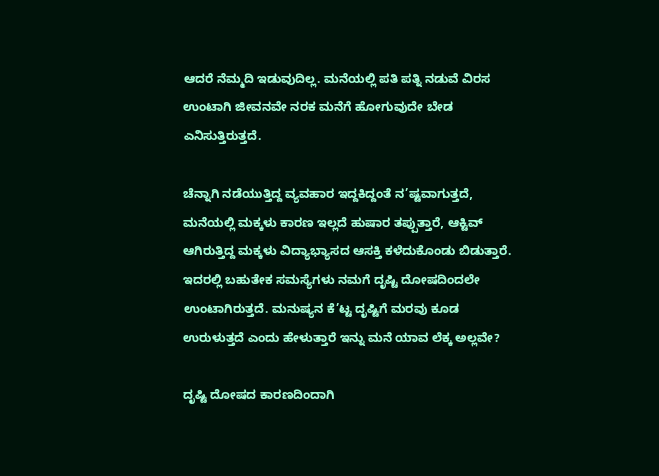ಆದರೆ ನೆಮ್ಮದಿ ಇಡುವುದಿಲ್ಲ. ಮನೆಯಲ್ಲಿ ಪತಿ ಪತ್ನಿ ನಡುವೆ ವಿರಸ ಉಂಟಾಗಿ ಜೀವನವೇ ನರಕ ಮನೆಗೆ ಹೋಗುವುದೇ ಬೇಡ ಎನಿಸುತ್ತಿರುತ್ತದೆ.

ಚೆನ್ನಾಗಿ ನಡೆಯುತ್ತಿದ್ದ ವ್ಯವಹಾರ ಇದ್ದಕಿದ್ದಂತೆ ನ’ಷ್ಟವಾಗುತ್ತದೆ, ಮನೆಯಲ್ಲಿ ಮಕ್ಕಳು ಕಾರಣ ಇಲ್ಲದೆ ಹುಷಾರ ತಪ್ಪುತ್ತಾರೆ, ಆಕ್ಟಿವ್ ಆಗಿರುತ್ತಿದ್ದ ಮಕ್ಕಳು ವಿದ್ಯಾಭ್ಯಾಸದ ಆಸಕ್ತಿ ಕಳೆದುಕೊಂಡು ಬಿಡುತ್ತಾರೆ. ಇದರಲ್ಲಿ ಬಹುತೇಕ ಸಮಸ್ಯೆಗಳು ನಮಗೆ ದೃಷ್ಟಿ ದೋಷದಿಂದಲೇ ಉಂಟಾಗಿರುತ್ತದೆ. ಮನುಷ್ಯನ ಕೆ’ಟ್ಟ ದೃಷ್ಟಿಗೆ ಮರವು ಕೂಡ ಉರುಳುತ್ತದೆ ಎಂದು ಹೇಳುತ್ತಾರೆ ಇನ್ನು ಮನೆ ಯಾವ ಲೆಕ್ಕ ಅಲ್ಲವೇ?

ದೃಷ್ಟಿ ದೋಷದ ಕಾರಣದಿಂದಾಗಿ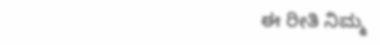ಈ ರೀತಿ ನಿಮ್ಮ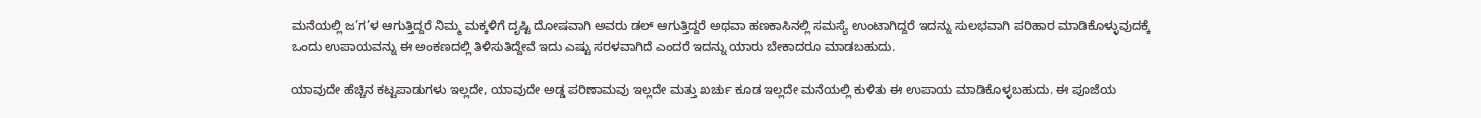ಮನೆಯಲ್ಲಿ ಜ’ಗ’ಳ ಆಗುತ್ತಿದ್ದರೆ ನಿಮ್ಮ ಮಕ್ಕಳಿಗೆ ದೃಷ್ಟಿ ದೋಷವಾಗಿ ಅವರು ಡಲ್ ಆಗುತ್ತಿದ್ದರೆ ಅಥವಾ ಹಣಕಾಸಿನಲ್ಲಿ ಸಮಸ್ಯೆ ಉಂಟಾಗಿದ್ದರೆ ಇದನ್ನು ಸುಲಭವಾಗಿ ಪರಿಹಾರ ಮಾಡಿಕೊಳ್ಳುವುದಕ್ಕೆ ಒಂದು ಉಪಾಯವನ್ನು ಈ ಅಂಕಣದಲ್ಲಿ ತಿಳಿಸುತಿದ್ದೇವೆ ಇದು ಎಷ್ಟು ಸರಳವಾಗಿದೆ ಎಂದರೆ ಇದನ್ನು ಯಾರು ಬೇಕಾದರೂ ಮಾಡಬಹುದು.

ಯಾವುದೇ ಹೆಚ್ಚಿನ ಕಟ್ಟಪಾಡುಗಳು ಇಲ್ಲದೇ, ಯಾವುದೇ ಅಡ್ಡ ಪರಿಣಾಮವು ಇಲ್ಲದೇ ಮತ್ತು ಖರ್ಚು ಕೂಡ ಇಲ್ಲದೇ ಮನೆಯಲ್ಲಿ ಕುಳಿತು ಈ ಉಪಾಯ ಮಾಡಿಕೊಳ್ಳಬಹುದು. ಈ ಪೂಜೆಯ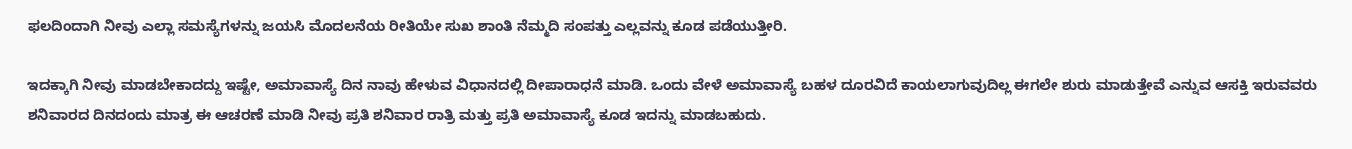ಫಲದಿಂದಾಗಿ ನೀವು ಎಲ್ಲಾ ಸಮಸ್ಯೆಗಳನ್ನು ಜಯಸಿ ಮೊದಲನೆಯ ರೀತಿಯೇ ಸುಖ ಶಾಂತಿ ನೆಮ್ಮದಿ ಸಂಪತ್ತು ಎಲ್ಲವನ್ನು ಕೂಡ ಪಡೆಯುತ್ತೀರಿ.

ಇದಕ್ಕಾಗಿ ನೀವು ಮಾಡಬೇಕಾದದ್ದು ಇಷ್ಟೇ, ಅಮಾವಾಸ್ಯೆ ದಿನ ನಾವು ಹೇಳುವ ವಿಧಾನದಲ್ಲಿ ದೀಪಾರಾಧನೆ ಮಾಡಿ. ಒಂದು ವೇಳೆ ಅಮಾವಾಸ್ಯೆ ಬಹಳ ದೂರವಿದೆ ಕಾಯಲಾಗುವುದಿಲ್ಲ ಈಗಲೇ ಶುರು ಮಾಡುತ್ತೇವೆ ಎನ್ನುವ ಆಸಕ್ತಿ ಇರುವವರು ಶನಿವಾರದ ದಿನದಂದು ಮಾತ್ರ ಈ ಆಚರಣೆ ಮಾಡಿ ನೀವು ಪ್ರತಿ ಶನಿವಾರ ರಾತ್ರಿ ಮತ್ತು ಪ್ರತಿ ಅಮಾವಾಸ್ಯೆ ಕೂಡ ಇದನ್ನು ಮಾಡಬಹುದು.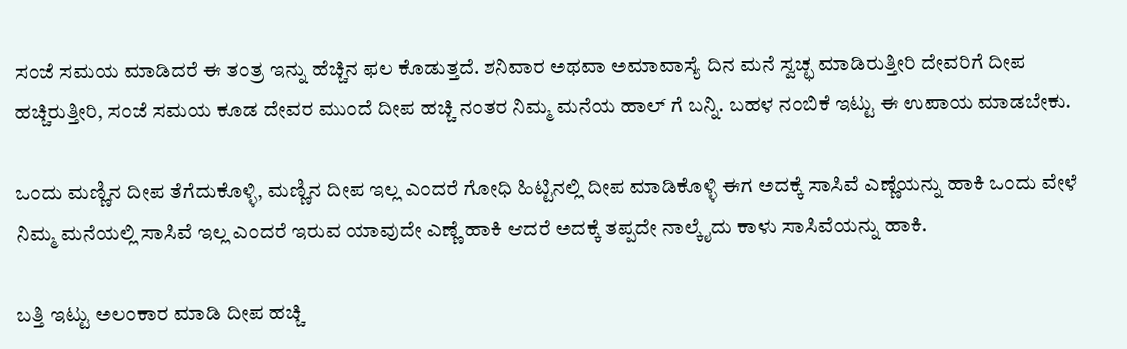ಸಂಜೆ ಸಮಯ ಮಾಡಿದರೆ ಈ ತಂತ್ರ ಇನ್ನು ಹೆಚ್ಚಿನ ಫಲ ಕೊಡುತ್ತದೆ. ಶನಿವಾರ ಅಥವಾ ಅಮಾವಾಸ್ಯೆ ದಿನ ಮನೆ ಸ್ವಚ್ಛ ಮಾಡಿರುತ್ತೀರಿ ದೇವರಿಗೆ ದೀಪ ಹಚ್ಚಿರುತ್ತೀರಿ, ಸಂಜೆ ಸಮಯ ಕೂಡ ದೇವರ ಮುಂದೆ ದೀಪ ಹಚ್ಚಿ ನಂತರ ನಿಮ್ಮ ಮನೆಯ ಹಾಲ್ ಗೆ ಬನ್ನಿ. ಬಹಳ ನಂಬಿಕೆ ಇಟ್ಟು ಈ ಉಪಾಯ ಮಾಡಬೇಕು.

ಒಂದು ಮಣ್ಣಿನ ದೀಪ ತೆಗೆದುಕೊಳ್ಳಿ, ಮಣ್ಣಿನ ದೀಪ ಇಲ್ಲ ಎಂದರೆ ಗೋಧಿ ಹಿಟ್ಟಿನಲ್ಲಿ ದೀಪ ಮಾಡಿಕೊಳ್ಳಿ ಈಗ ಅದಕ್ಕೆ ಸಾಸಿವೆ ಎಣ್ಣೆಯನ್ನು ಹಾಕಿ ಒಂದು ವೇಳೆ ನಿಮ್ಮ ಮನೆಯಲ್ಲಿ ಸಾಸಿವೆ ಇಲ್ಲ ಎಂದರೆ ಇರುವ ಯಾವುದೇ ಎಣ್ಣೆ ಹಾಕಿ ಆದರೆ ಅದಕ್ಕೆ ತಪ್ಪದೇ ನಾಲ್ಕೈದು ಕಾಳು ಸಾಸಿವೆಯನ್ನು ಹಾಕಿ.

ಬತ್ತಿ ಇಟ್ಟು ಅಲಂಕಾರ ಮಾಡಿ ದೀಪ ಹಚ್ಚಿ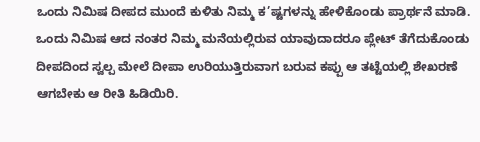ಒಂದು ನಿಮಿಷ ದೀಪದ ಮುಂದೆ ಕುಳಿತು ನಿಮ್ಮ ಕ’ಷ್ಟಗಳನ್ನು ಹೇಳಿಕೊಂಡು ಪ್ರಾರ್ಥನೆ ಮಾಡಿ. ಒಂದು ನಿಮಿಷ ಆದ ನಂತರ ನಿಮ್ಮ ಮನೆಯಲ್ಲಿರುವ ಯಾವುದಾದರೂ ಪ್ಲೇಟ್ ತೆಗೆದುಕೊಂಡು ದೀಪದಿಂದ ಸ್ವಲ್ಪ ಮೇಲೆ ದೀಪಾ ಉರಿಯುತ್ತಿರುವಾಗ ಬರುವ ಕಪ್ಪು ಆ ತಟ್ಟೆಯಲ್ಲಿ ಶೇಖರಣೆ ಆಗಬೇಕು ಆ ರೀತಿ ಹಿಡಿಯಿರಿ.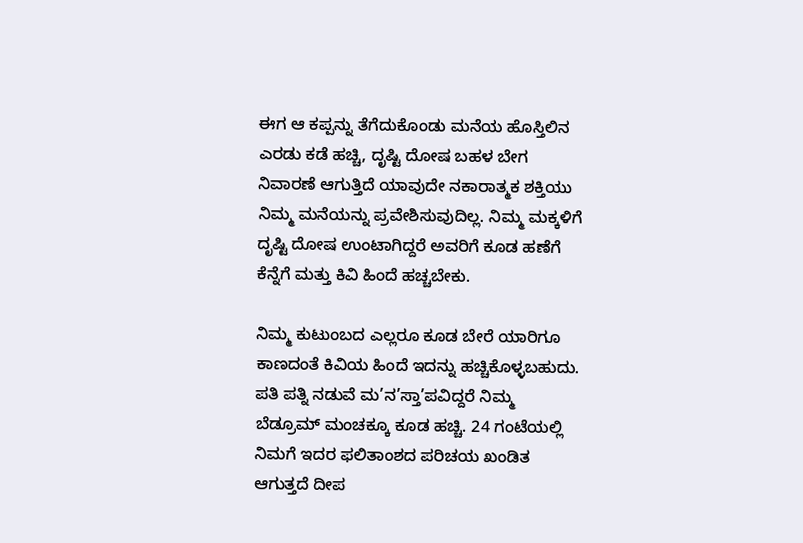ಈಗ ಆ ಕಪ್ಪನ್ನು ತೆಗೆದುಕೊಂಡು ಮನೆಯ ಹೊಸ್ತಿಲಿನ ಎರಡು ಕಡೆ ಹಚ್ಚಿ, ದೃಷ್ಟಿ ದೋಷ ಬಹಳ ಬೇಗ ನಿವಾರಣೆ ಆಗುತ್ತಿದೆ ಯಾವುದೇ ನಕಾರಾತ್ಮಕ ಶಕ್ತಿಯು ನಿಮ್ಮ ಮನೆಯನ್ನು ಪ್ರವೇಶಿಸುವುದಿಲ್ಲ. ನಿಮ್ಮ ಮಕ್ಕಳಿಗೆ ದೃಷ್ಟಿ ದೋಷ ಉಂಟಾಗಿದ್ದರೆ ಅವರಿಗೆ ಕೂಡ ಹಣೆಗೆ ಕೆನ್ನೆಗೆ ಮತ್ತು ಕಿವಿ ಹಿಂದೆ ಹಚ್ಚಬೇಕು.

ನಿಮ್ಮ ಕುಟುಂಬದ ಎಲ್ಲರೂ ಕೂಡ ಬೇರೆ ಯಾರಿಗೂ ಕಾಣದಂತೆ ಕಿವಿಯ ಹಿಂದೆ ಇದನ್ನು ಹಚ್ಚಿಕೊಳ್ಳಬಹುದು. ಪತಿ ಪತ್ನಿ ನಡುವೆ ಮ’ನ’ಸ್ತಾ’ಪವಿದ್ದರೆ ನಿಮ್ಮ ಬೆಡ್ರೂಮ್ ಮಂಚಕ್ಕೂ ಕೂಡ ಹಚ್ಚಿ. 24 ಗಂಟೆಯಲ್ಲಿ ನಿಮಗೆ ಇದರ ಫಲಿತಾಂಶದ ಪರಿಚಯ ಖಂಡಿತ ಆಗುತ್ತದೆ ದೀಪ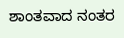ಶಾಂತವಾದ ನಂತರ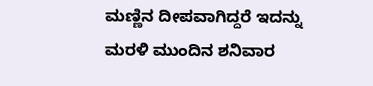ಮಣ್ಣಿನ ದೀಪವಾಗಿದ್ದರೆ ಇದನ್ನು ಮರಳಿ ಮುಂದಿನ ಶನಿವಾರ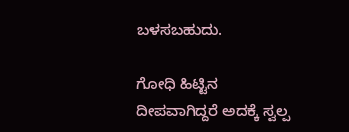ಬಳಸಬಹುದು.

ಗೋಧಿ ಹಿಟ್ಟಿನ ದೀಪವಾಗಿದ್ದರೆ ಅದಕ್ಕೆ ಸ್ವಲ್ಪ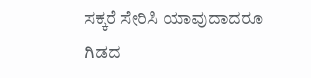ಸಕ್ಕರೆ ಸೇರಿಸಿ ಯಾವುದಾದರೂ ಗಿಡದ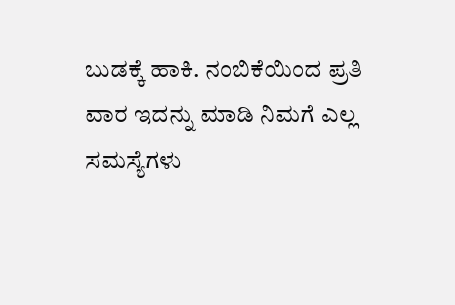ಬುಡಕ್ಕೆ ಹಾಕಿ. ನಂಬಿಕೆಯಿಂದ ಪ್ರತಿ ವಾರ ಇದನ್ನು ಮಾಡಿ ನಿಮಗೆ ಎಲ್ಲ ಸಮಸ್ಯೆಗಳು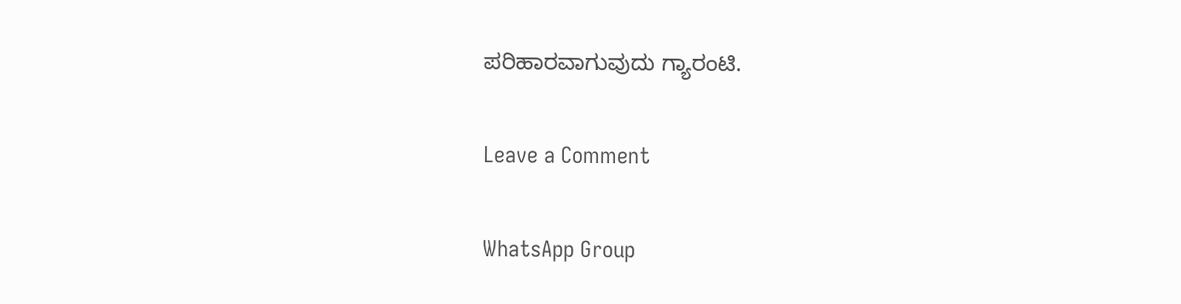ಪರಿಹಾರವಾಗುವುದು ಗ್ಯಾರಂಟಿ.

Leave a Comment

WhatsApp Group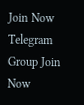Join Now
Telegram Group Join Now